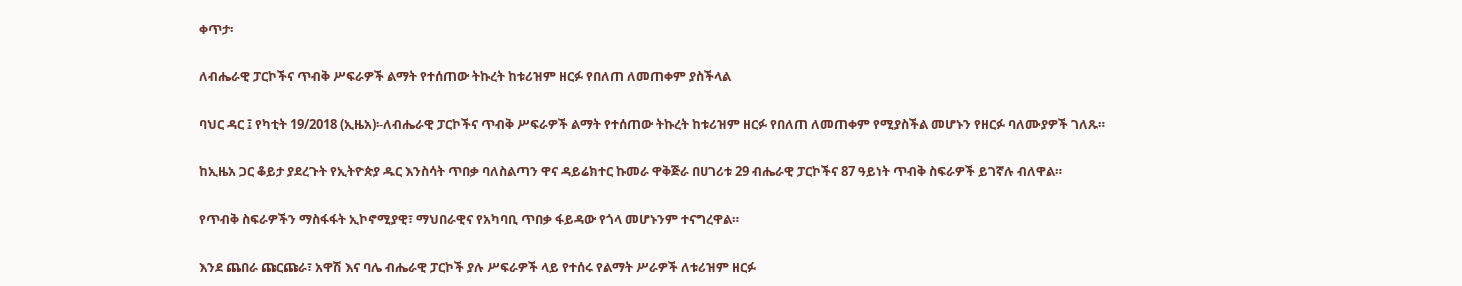ቀጥታ፡

ለብሔራዊ ፓርኮችና ጥብቅ ሥፍራዎች ልማት የተሰጠው ትኩረት ከቱሪዝም ዘርፉ የበለጠ ለመጠቀም ያስችላል

ባህር ዳር ፤ የካቲት 19/2018 (ኢዜአ)፡-ለብሔራዊ ፓርኮችና ጥብቅ ሥፍራዎች ልማት የተሰጠው ትኩረት ከቱሪዝም ዘርፉ የበለጠ ለመጠቀም የሚያስችል መሆኑን የዘርፉ ባለሙያዎች ገለጹ።

ከኢዜአ ጋር ቆይታ ያደረጉት የኢትዮጵያ ዱር እንስሳት ጥበቃ ባለስልጣን ዋና ዳይሬክተር ኩመራ ዋቅጅራ በሀገሪቱ 29 ብሔራዊ ፓርኮችና 87 ዓይነት ጥብቅ ስፍራዎች ይገኛሉ ብለዋል።

የጥብቅ ስፍራዎችን ማስፋፋት ኢኮኖሚያዊ፣ ማህበራዊና የአካባቢ ጥበቃ ፋይዳው የጎላ መሆኑንም ተናግረዋል።

እንደ ጨበራ ጩርጩራ፣ አዋሽ እና ባሌ ብሔራዊ ፓርኮች ያሉ ሥፍራዎች ላይ የተሰሩ የልማት ሥራዎች ለቱሪዝም ዘርፉ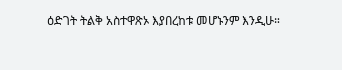ዕድገት ትልቅ አስተዋጽኦ እያበረከቱ መሆኑንም እንዲሁ።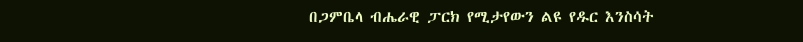በጋምቤላ ብሔራዊ ፓርክ የሚታየውን ልዩ የዱር እንስሳት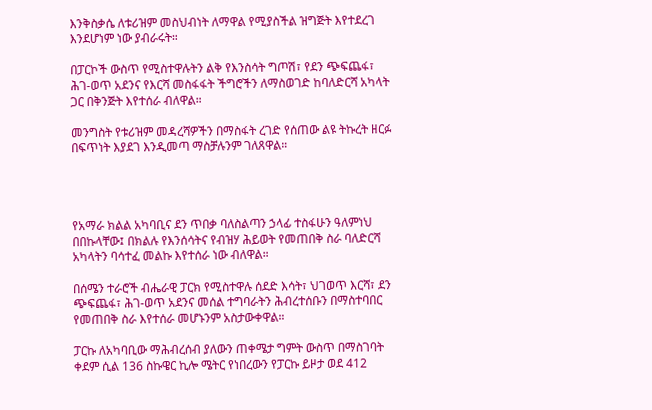እንቅስቃሴ ለቱሪዝም መስህብነት ለማዋል የሚያስችል ዝግጅት እየተደረገ እንደሆነም ነው ያብራሩት።

በፓርኮች ውስጥ የሚስተዋሉትን ልቅ የእንስሳት ግጦሽ፣ የደን ጭፍጨፋ፣ ሕገ-ወጥ አደንና የእርሻ መስፋፋት ችግሮችን ለማስወገድ ከባለድርሻ አካላት ጋር በቅንጅት እየተሰራ ብለዋል።

መንግስት የቱሪዝም መዳረሻዎችን በማስፋት ረገድ የሰጠው ልዩ ትኩረት ዘርፉ በፍጥነት እያደገ እንዲመጣ ማስቻሉንም ገለጸዋል።




የአማራ ክልል አካባቢና ደን ጥበቃ ባለስልጣን ኃላፊ ተስፋሁን ዓለምነህ በበኩላቸው፤ በክልሉ የእንሰሳትና የብዝሃ ሕይወት የመጠበቅ ስራ ባለድርሻ አካላትን ባሳተፈ መልኩ እየተሰራ ነው ብለዋል።

በሰሜን ተራሮች ብሔራዊ ፓርክ የሚስተዋሉ ሰደድ እሳት፣ ህገወጥ እርሻ፣ ደን ጭፍጨፋ፣ ሕገ-ወጥ አደንና መሰል ተግባራትን ሕብረተሰቡን በማስተባበር የመጠበቅ ስራ እየተሰራ መሆኑንም አስታውቀዋል።

ፓርኩ ለአካባቢው ማሕብረሰብ ያለውን ጠቀሜታ ግምት ውስጥ በማስገባት ቀደም ሲል 136 ስኩዌር ኪሎ ሜትር የነበረውን የፓርኩ ይዞታ ወደ 412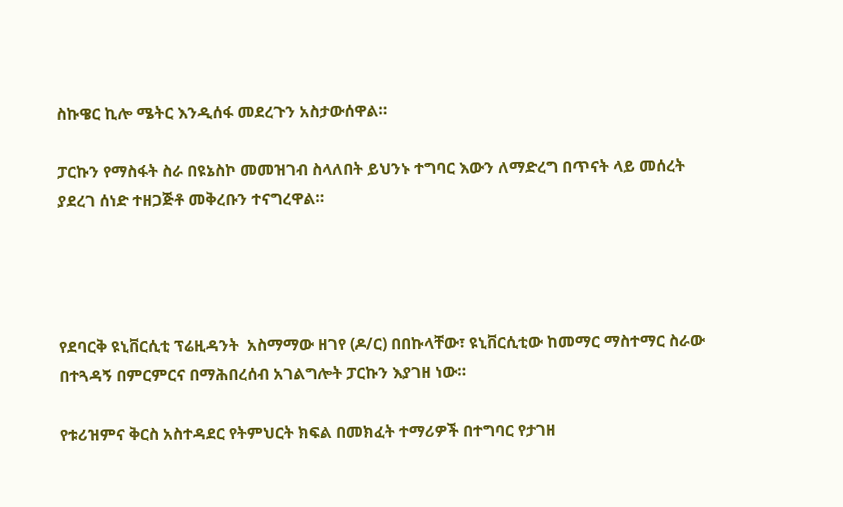ስኩዌር ኪሎ ሜትር እንዲሰፋ መደረጉን አስታውሰዋል።

ፓርኩን የማስፋት ስራ በዩኔስኮ መመዝገብ ስላለበት ይህንኑ ተግባር እውን ለማድረግ በጥናት ላይ መሰረት ያደረገ ሰነድ ተዘጋጅቶ መቅረቡን ተናግረዋል።




የደባርቅ ዩኒቨርሲቲ ፕሬዚዳንት  አስማማው ዘገየ (ዶ/ር) በበኩላቸው፣ ዩኒቨርሲቲው ከመማር ማስተማር ስራው በተጓዳኝ በምርምርና በማሕበረሰብ አገልግሎት ፓርኩን እያገዘ ነው።

የቱሪዝምና ቅርስ አስተዳደር የትምህርት ክፍል በመክፈት ተማሪዎች በተግባር የታገዘ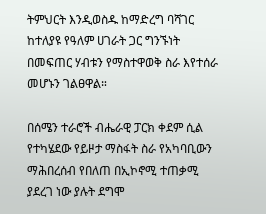ትምህርት እንዲወስዱ ከማድረግ ባሻገር ከተለያዩ የዓለም ሀገራት ጋር ግንኙነት በመፍጠር ሃብቱን የማስተዋወቅ ስራ እየተሰራ መሆኑን ገልፀዋል።

በሰሜን ተራሮች ብሔራዊ ፓርክ ቀደም ሲል የተካሄደው የይዞታ ማስፋት ስራ የአካባቢውን ማሕበረሰብ የበለጠ በኢኮኖሚ ተጠቃሚ ያደረገ ነው ያሉት ደግሞ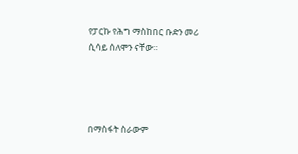የፓርኩ የሕግ ማስከበር ቡድን መሪ ሲሳይ ሰለሞን ናቸው።




በማስፋት ስራውም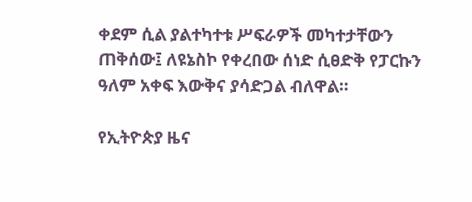ቀደም ሲል ያልተካተቱ ሥፍራዎች መካተታቸውን ጠቅሰው፤ ለዩኔስኮ የቀረበው ሰነድ ሲፀድቅ የፓርኩን ዓለም አቀፍ እውቅና ያሳድጋል ብለዋል።

የኢትዮጵያ ዜና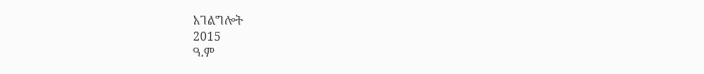አገልግሎት
2015
ዓ.ም